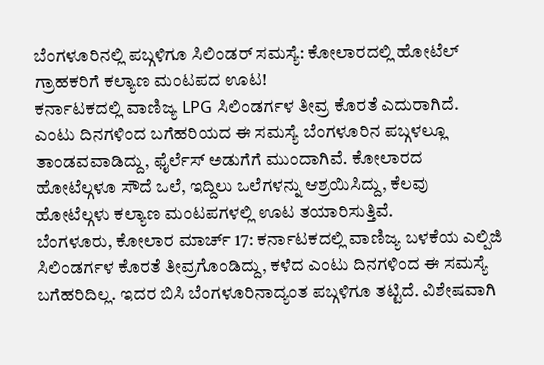ಬೆಂಗಳೂರಿನಲ್ಲಿ ಪಬ್ಗಳಿಗೂ ಸಿಲಿಂಡರ್ ಸಮಸ್ಯೆ: ಕೋಲಾರದಲ್ಲಿ ಹೋಟೆಲ್ ಗ್ರಾಹಕರಿಗೆ ಕಲ್ಯಾಣ ಮಂಟಪದ ಊಟ!
ಕರ್ನಾಟಕದಲ್ಲಿ ವಾಣಿಜ್ಯ LPG ಸಿಲಿಂಡರ್ಗಳ ತೀವ್ರ ಕೊರತೆ ಎದುರಾಗಿದೆ. ಎಂಟು ದಿನಗಳಿಂದ ಬಗೆಹರಿಯದ ಈ ಸಮಸ್ಯೆ ಬೆಂಗಳೂರಿನ ಪಬ್ಗಳಲ್ಲೂ ತಾಂಡವವಾಡಿದ್ದು, ಫೈರ್ಲೆಸ್ ಅಡುಗೆಗೆ ಮುಂದಾಗಿವೆ. ಕೋಲಾರದ ಹೋಟೆಲ್ಗಳೂ ಸೌದೆ ಒಲೆ, ಇದ್ದಿಲು ಒಲೆಗಳನ್ನು ಆಶ್ರಯಿಸಿದ್ದು, ಕೆಲವು ಹೋಟೆಲ್ಗಳು ಕಲ್ಯಾಣ ಮಂಟಪಗಳಲ್ಲಿ ಊಟ ತಯಾರಿಸುತ್ತಿವೆ.
ಬೆಂಗಳೂರು, ಕೋಲಾರ ಮಾರ್ಚ್ 17: ಕರ್ನಾಟಕದಲ್ಲಿ ವಾಣಿಜ್ಯ ಬಳಕೆಯ ಎಲ್ಪಿಜಿ ಸಿಲಿಂಡರ್ಗಳ ಕೊರತೆ ತೀವ್ರಗೊಂಡಿದ್ದು, ಕಳೆದ ಎಂಟು ದಿನಗಳಿಂದ ಈ ಸಮಸ್ಯೆ ಬಗೆಹರಿದಿಲ್ಲ. ಇದರ ಬಿಸಿ ಬೆಂಗಳೂರಿನಾದ್ಯಂತ ಪಬ್ಗಳಿಗೂ ತಟ್ಟಿದೆ. ವಿಶೇಷವಾಗಿ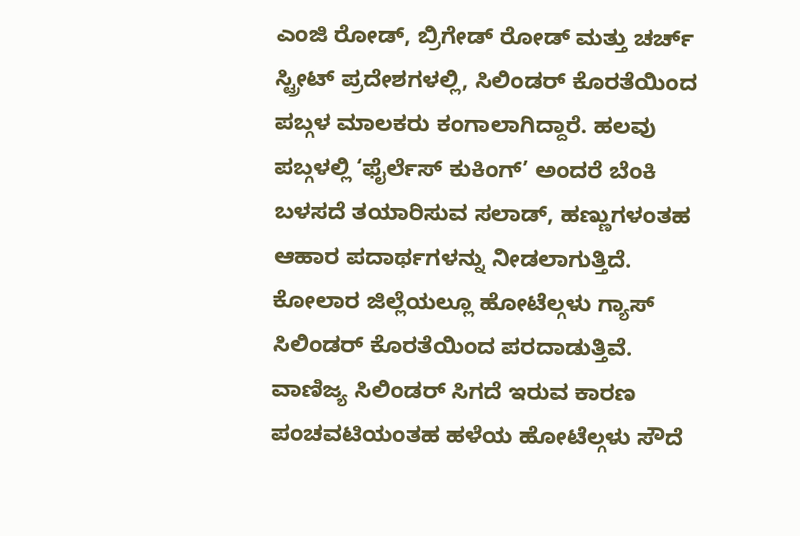ಎಂಜಿ ರೋಡ್, ಬ್ರಿಗೇಡ್ ರೋಡ್ ಮತ್ತು ಚರ್ಚ್ ಸ್ಟ್ರೀಟ್ ಪ್ರದೇಶಗಳಲ್ಲಿ, ಸಿಲಿಂಡರ್ ಕೊರತೆಯಿಂದ ಪಬ್ಗಳ ಮಾಲಕರು ಕಂಗಾಲಾಗಿದ್ದಾರೆ. ಹಲವು ಪಬ್ಗಳಲ್ಲಿ ‘ಫೈರ್ಲೆಸ್ ಕುಕಿಂಗ್’ ಅಂದರೆ ಬೆಂಕಿ ಬಳಸದೆ ತಯಾರಿಸುವ ಸಲಾಡ್, ಹಣ್ಣುಗಳಂತಹ ಆಹಾರ ಪದಾರ್ಥಗಳನ್ನು ನೀಡಲಾಗುತ್ತಿದೆ.
ಕೋಲಾರ ಜಿಲ್ಲೆಯಲ್ಲೂ ಹೋಟೆಲ್ಗಳು ಗ್ಯಾಸ್ ಸಿಲಿಂಡರ್ ಕೊರತೆಯಿಂದ ಪರದಾಡುತ್ತಿವೆ. ವಾಣಿಜ್ಯ ಸಿಲಿಂಡರ್ ಸಿಗದೆ ಇರುವ ಕಾರಣ ಪಂಚವಟಿಯಂತಹ ಹಳೆಯ ಹೋಟೆಲ್ಗಳು ಸೌದೆ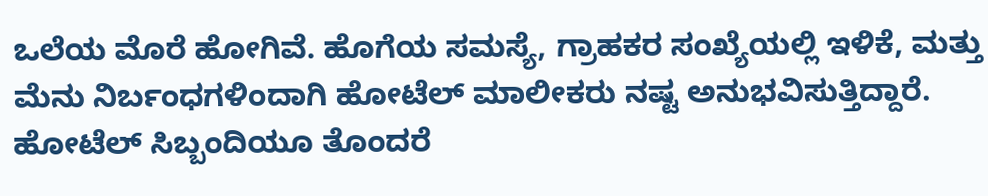ಒಲೆಯ ಮೊರೆ ಹೋಗಿವೆ. ಹೊಗೆಯ ಸಮಸ್ಯೆ, ಗ್ರಾಹಕರ ಸಂಖ್ಯೆಯಲ್ಲಿ ಇಳಿಕೆ, ಮತ್ತು ಮೆನು ನಿರ್ಬಂಧಗಳಿಂದಾಗಿ ಹೋಟೆಲ್ ಮಾಲೀಕರು ನಷ್ಟ ಅನುಭವಿಸುತ್ತಿದ್ದಾರೆ. ಹೋಟೆಲ್ ಸಿಬ್ಬಂದಿಯೂ ತೊಂದರೆ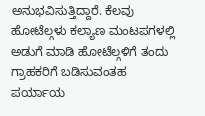ಅನುಭವಿಸುತ್ತಿದ್ದಾರೆ. ಕೆಲವು ಹೋಟೆಲ್ಗಳು ಕಲ್ಯಾಣ ಮಂಟಪಗಳಲ್ಲಿ ಅಡುಗೆ ಮಾಡಿ ಹೋಟೆಲ್ಗಳಿಗೆ ತಂದು ಗ್ರಾಹಕರಿಗೆ ಬಡಿಸುವಂತಹ ಪರ್ಯಾಯ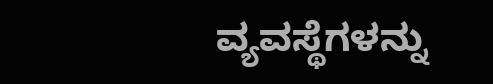ವ್ಯವಸ್ಥೆಗಳನ್ನು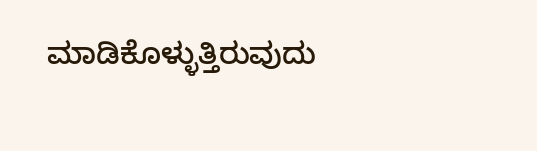ಮಾಡಿಕೊಳ್ಳುತ್ತಿರುವುದು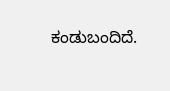ಕಂಡುಬಂದಿದೆ.